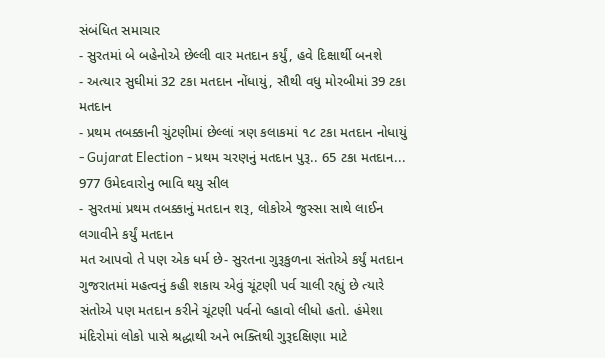સંબંધિત સમાચાર
- સુરતમાં બે બહેનોએ છેલ્લી વાર મતદાન કર્યું, હવે દિક્ષાર્થી બનશે
- અત્યાર સુઘીમાં 32 ટકા મતદાન નોંધાયું, સૌથી વધુ મોરબીમાં 39 ટકા મતદાન
- પ્રથમ તબક્કાની ચુંટણીમાં છેલ્લાં ત્રણ કલાકમાં ૧૮ ટકા મતદાન નોધાયું
- Gujarat Election - પ્રથમ ચરણનું મતદાન પુરૂ.. 65 ટકા મતદાન... 977 ઉમેદવારોનુ ભાવિ થયુ સીલ
- સુરતમાં પ્રથમ તબક્કાનું મતદાન શરૂ, લોકોએ જુસ્સા સાથે લાઈન લગાવીને કર્યું મતદાન
મત આપવો તે પણ એક ધર્મ છે- સુરતના ગુરૂકુળના સંતોએ કર્યું મતદાન
ગુજરાતમાં મહત્વનું કહી શકાય એવું ચૂંટણી પર્વ ચાલી રહ્યું છે ત્યારે સંતોએ પણ મતદાન કરીને ચૂંટણી પર્વનો લ્હાવો લીધો હતો. હંમેશા મંદિરોમાં લોકો પાસે શ્રદ્ધાથી અને ભક્તિથી ગુરૂદક્ષિણા માટે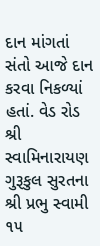દાન માંગતાં સંતો આજે દાન કરવા નિકળ્યાં હતાં. વેડ રોડ શ્રી સ્વામિનારાયણ ગુરૂકુલ સુરતના શ્રી પ્રભુ સ્વામી ૧૫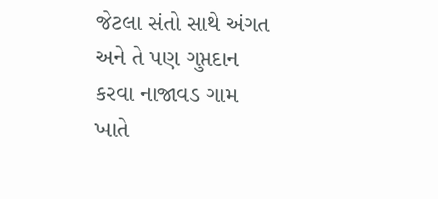જેટલા સંતો સાથે અંગત અને તે પણ ગુપ્તદાન કરવા નાજાવડ ગામ ખાતે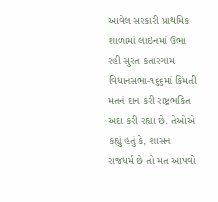આવેલ સરકારી પ્રાથમિક શાળામાં લાઇનમાં ઉભા રહી સુરત કતારગામ વિધાનસભા-૧૬૬માં કિંમતી મતનં દાન કરી રાષ્ટ્રભકિત અદા કરી રહ્યા છે. તેઓએ કહ્યું હતું કે, શાસન રાજધર્મ છે તો મત આપવો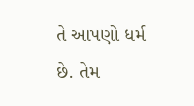તે આપણો ધર્મ છે. તેમ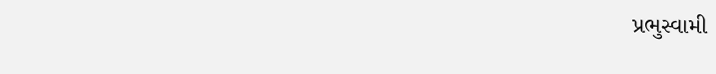પ્રભુસ્વામી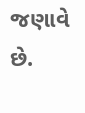જણાવે છે.